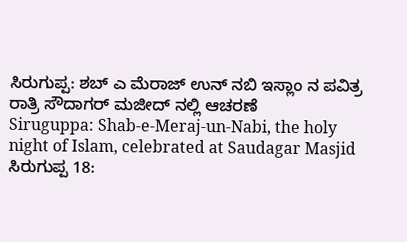ಸಿರುಗುಪ್ಪ: ಶಬ್ ಎ ಮೆರಾಜ್ ಉನ್ ನಬಿ ಇಸ್ಲಾಂ ನ ಪವಿತ್ರ ರಾತ್ರಿ ಸೌದಾಗರ್ ಮಜೀದ್ ನಲ್ಲಿ ಆಚರಣೆ
Siruguppa: Shab-e-Meraj-un-Nabi, the holy night of Islam, celebrated at Saudagar Masjid
ಸಿರುಗುಪ್ಪ 18: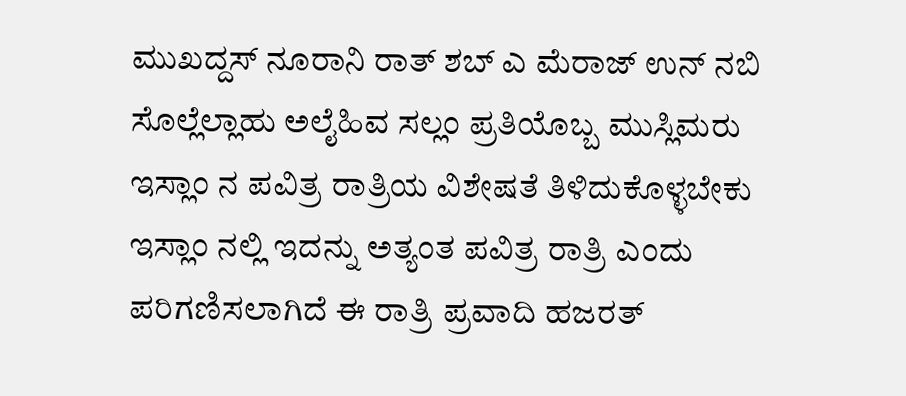ಮುಖದ್ದಸ್ ನೂರಾನಿ ರಾತ್ ಶಬ್ ಎ ಮೆರಾಜ್ ಉನ್ ನಬಿ ಸೊಲ್ಲೆಲ್ಲಾಹು ಅಲೈಹಿವ ಸಲ್ಲಂ ಪ್ರತಿಯೊಬ್ಬ ಮುಸ್ಲಿಮರು ಇಸ್ಲಾಂ ನ ಪವಿತ್ರ ರಾತ್ರಿಯ ವಿಶೇಷತೆ ತಿಳಿದುಕೊಳ್ಳಬೇಕು ಇಸ್ಲಾಂ ನಲ್ಲಿ ಇದನ್ನು ಅತ್ಯಂತ ಪವಿತ್ರ ರಾತ್ರಿ ಎಂದು ಪರಿಗಣಿಸಲಾಗಿದೆ ಈ ರಾತ್ರಿ ಪ್ರವಾದಿ ಹಜರತ್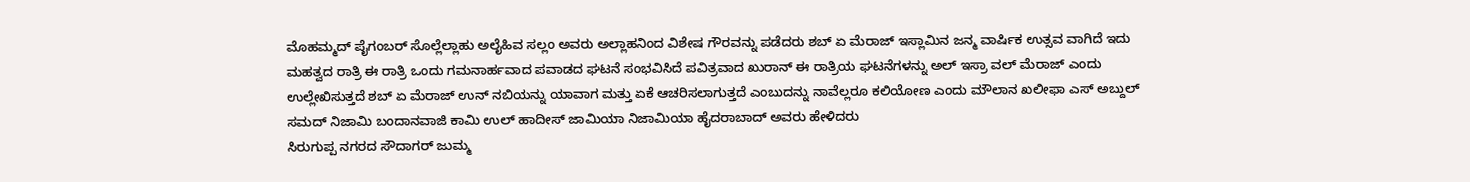ಮೊಹಮ್ಮದ್ ಪೈಗಂಬರ್ ಸೊಲ್ಲೆಲ್ಲಾಹು ಅಲೈಹಿವ ಸಲ್ಲಂ ಅವರು ಅಲ್ಲಾಹನಿಂದ ವಿಶೇಷ ಗೌರವನ್ನು ಪಡೆದರು ಶಬ್ ಏ ಮೆರಾಜ್ ಇಸ್ಲಾಮಿನ ಜನ್ಮ ವಾರ್ಷಿಕ ಉತ್ಸವ ವಾಗಿದೆ ಇದು ಮಹತ್ವದ ರಾತ್ರಿ ಈ ರಾತ್ರಿ ಒಂದು ಗಮನಾರ್ಹವಾದ ಪವಾಡದ ಘಟನೆ ಸಂಭವಿಸಿದೆ ಪವಿತ್ರವಾದ ಖುರಾನ್ ಈ ರಾತ್ರಿಯ ಘಟನೆಗಳನ್ನು ಅಲ್ ಇಸ್ರಾ ವಲ್ ಮೆರಾಜ್ ಎಂದು ಉಲ್ಲೇಖಿಸುತ್ತದೆ ಶಬ್ ಏ ಮೆರಾಜ್ ಉನ್ ನಬಿಯನ್ನು ಯಾವಾಗ ಮತ್ತು ಏಕೆ ಆಚರಿಸಲಾಗುತ್ತದೆ ಎಂಬುದನ್ನು ನಾವೆಲ್ಲರೂ ಕಲಿಯೋಣ ಎಂದು ಮೌಲಾನ ಖಲೀಫಾ ಎಸ್ ಅಬ್ದುಲ್ ಸಮದ್ ನಿಜಾಮಿ ಬಂದಾನವಾಜಿ ಕಾಮಿ ಉಲ್ ಹಾದೀಸ್ ಜಾಮಿಯಾ ನಿಜಾಮಿಯಾ ಹೈದರಾಬಾದ್ ಅವರು ಹೇಳಿದರು
ಸಿರುಗುಪ್ಪ ನಗರದ ಸೌದಾಗರ್ ಜುಮ್ಮ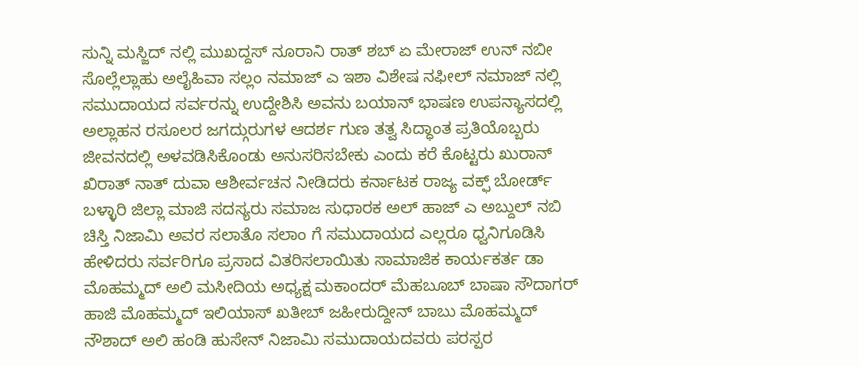ಸುನ್ನಿ ಮಸ್ಜಿದ್ ನಲ್ಲಿ ಮುಖದ್ದಸ್ ನೂರಾನಿ ರಾತ್ ಶಬ್ ಏ ಮೇರಾಜ್ ಉನ್ ನಬೀ ಸೊಲ್ಲೆಲ್ಲಾಹು ಅಲೈಹಿವಾ ಸಲ್ಲಂ ನಮಾಜ್ ಎ ಇಶಾ ವಿಶೇಷ ನಫೀಲ್ ನಮಾಜ್ ನಲ್ಲಿ ಸಮುದಾಯದ ಸರ್ವರನ್ನು ಉದ್ದೇಶಿಸಿ ಅವನು ಬಯಾನ್ ಭಾಷಣ ಉಪನ್ಯಾಸದಲ್ಲಿ ಅಲ್ಲಾಹನ ರಸೂಲರ ಜಗದ್ಗುರುಗಳ ಆದರ್ಶ ಗುಣ ತತ್ವ ಸಿದ್ಧಾಂತ ಪ್ರತಿಯೊಬ್ಬರು ಜೀವನದಲ್ಲಿ ಅಳವಡಿಸಿಕೊಂಡು ಅನುಸರಿಸಬೇಕು ಎಂದು ಕರೆ ಕೊಟ್ಟರು ಖುರಾನ್ ಖಿರಾತ್ ನಾತ್ ದುವಾ ಆಶೀರ್ವಚನ ನೀಡಿದರು ಕರ್ನಾಟಕ ರಾಜ್ಯ ವಕ್ಫ್ ಬೋರ್ಡ್ ಬಳ್ಳಾರಿ ಜಿಲ್ಲಾ ಮಾಜಿ ಸದಸ್ಯರು ಸಮಾಜ ಸುಧಾರಕ ಅಲ್ ಹಾಜ್ ಎ ಅಬ್ದುಲ್ ನಬಿ ಚಿಸ್ತಿ ನಿಜಾಮಿ ಅವರ ಸಲಾತೊ ಸಲಾಂ ಗೆ ಸಮುದಾಯದ ಎಲ್ಲರೂ ಧ್ವನಿಗೂಡಿಸಿ ಹೇಳಿದರು ಸರ್ವರಿಗೂ ಪ್ರಸಾದ ವಿತರಿಸಲಾಯಿತು ಸಾಮಾಜಿಕ ಕಾರ್ಯಕರ್ತ ಡಾ ಮೊಹಮ್ಮದ್ ಅಲಿ ಮಸೀದಿಯ ಅಧ್ಯಕ್ಷ ಮಕಾಂದರ್ ಮೆಹಬೂಬ್ ಬಾಷಾ ಸೌದಾಗರ್ ಹಾಜಿ ಮೊಹಮ್ಮದ್ ಇಲಿಯಾಸ್ ಖತೀಬ್ ಜಹೀರುದ್ದೀನ್ ಬಾಬು ಮೊಹಮ್ಮದ್ ನೌಶಾದ್ ಅಲಿ ಹಂಡಿ ಹುಸೇನ್ ನಿಜಾಮಿ ಸಮುದಾಯದವರು ಪರಸ್ಪರ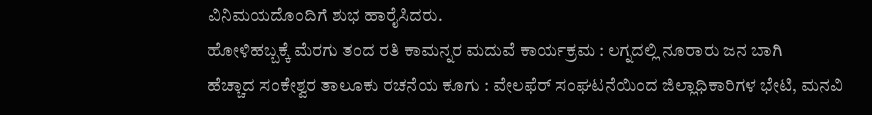ವಿನಿಮಯದೊಂದಿಗೆ ಶುಭ ಹಾರೈಸಿದರು.
ಹೋಳಿಹಬ್ಬಕ್ಕೆ ಮೆರಗು ತಂದ ರತಿ ಕಾಮನ್ನರ ಮದುವೆ ಕಾರ್ಯಕ್ರಮ : ಲಗ್ನದಲ್ಲಿ ನೂರಾರು ಜನ ಬಾಗಿ
ಹೆಚ್ಚಾದ ಸಂಕೇಶ್ವರ ತಾಲೂಕು ರಚನೆಯ ಕೂಗು : ವೇಲಫೆರ್ ಸಂಘಟನೆಯಿಂದ ಜಿಲ್ಲಾಧಿಕಾರಿಗಳ ಭೇಟಿ, ಮನವಿ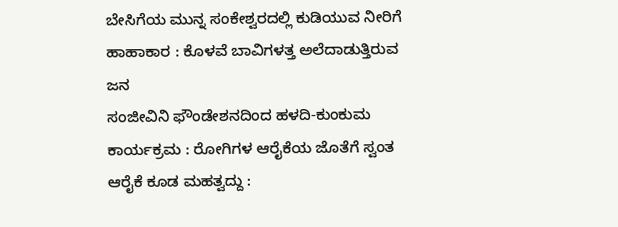ಬೇಸಿಗೆಯ ಮುನ್ನ ಸಂಕೇಶ್ವರದಲ್ಲಿ ಕುಡಿಯುವ ನೀರಿಗೆ ಹಾಹಾಕಾರ : ಕೊಳವೆ ಬಾವಿಗಳತ್ತ ಅಲೆದಾಡುತ್ತಿರುವ ಜನ
ಸಂಜೀವಿನಿ ಫೌಂಡೇಶನದಿಂದ ಹಳದಿ-ಕುಂಕುಮ ಕಾರ್ಯಕ್ರಮ : ರೋಗಿಗಳ ಆರೈಕೆಯ ಜೊತೆಗೆ ಸ್ವಂತ ಆರೈಕೆ ಕೂಡ ಮಹತ್ವದ್ದು :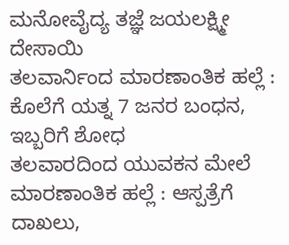ಮನೋವೈದ್ಯ ತಜ್ಞೆ ಜಯಲಕ್ಷ್ಮೀ ದೇಸಾಯಿ
ತಲವಾರ್ನಿಂದ ಮಾರಣಾಂತಿಕ ಹಲ್ಲೆ : ಕೊಲೆಗೆ ಯತ್ನ 7 ಜನರ ಬಂಧನ, ಇಬ್ಬರಿಗೆ ಶೋಧ
ತಲವಾರದಿಂದ ಯುವಕನ ಮೇಲೆ ಮಾರಣಾಂತಿಕ ಹಲ್ಲೆ : ಆಸ್ಪತ್ರೆಗೆ ದಾಖಲು,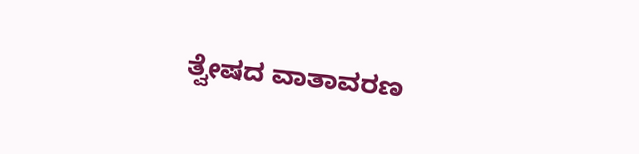ತ್ವೇಷದ ವಾತಾವರಣ